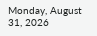Monday, August 31, 2026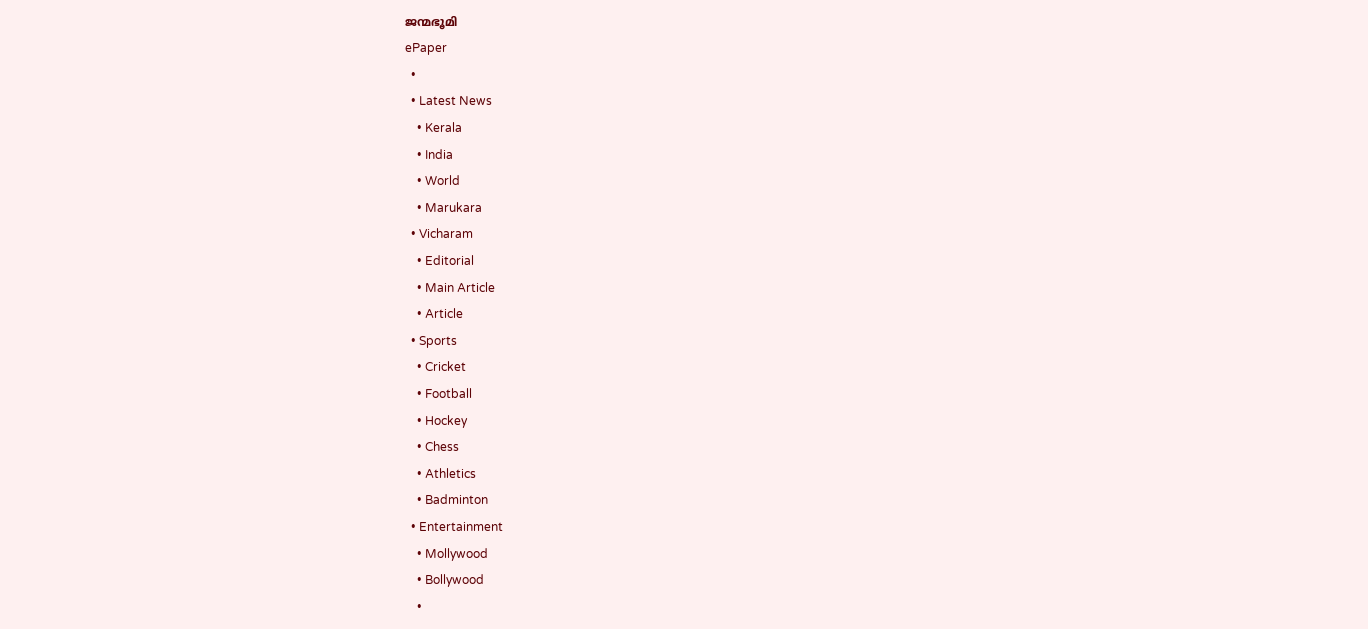ജന്മഭൂമി
ePaper
  •
  • Latest News
    • Kerala
    • India
    • World
    • Marukara
  • Vicharam
    • Editorial
    • Main Article
    • Article
  • Sports
    • Cricket
    • Football
    • Hockey
    • Chess
    • Athletics
    • Badminton
  • Entertainment
    • Mollywood
    • Bollywood
    •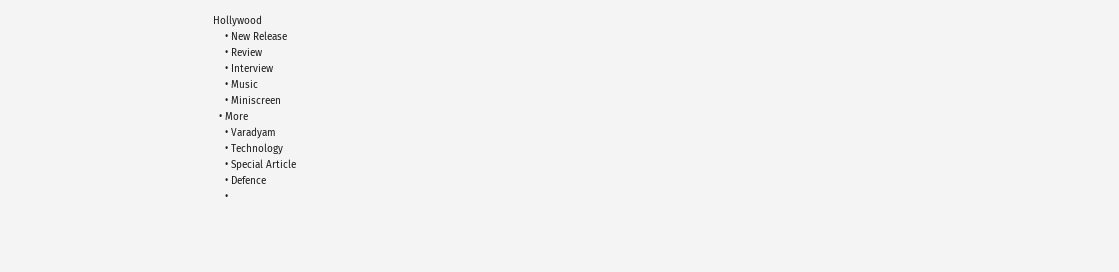Hollywood
    • New Release
    • Review
    • Interview
    • Music
    • Miniscreen
  • More
    • Varadyam
    • Technology
    • Special Article
    • Defence
    •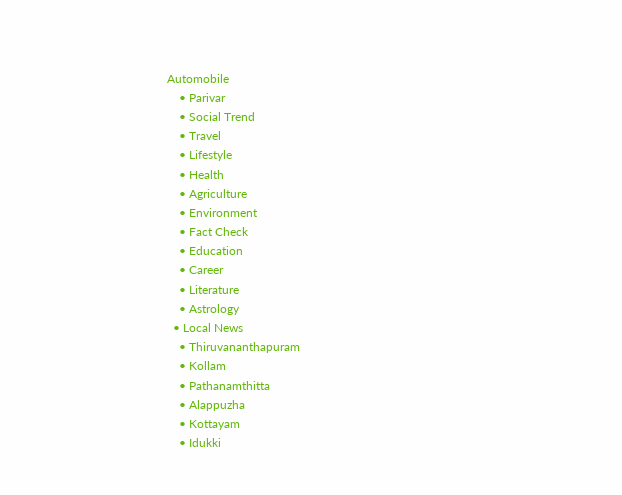Automobile
    • Parivar
    • Social Trend
    • Travel
    • Lifestyle
    • Health
    • Agriculture
    • Environment
    • Fact Check
    • Education
    • Career
    • Literature
    • Astrology
  • Local News
    • Thiruvananthapuram
    • Kollam
    • Pathanamthitta
    • Alappuzha
    • Kottayam
    • Idukki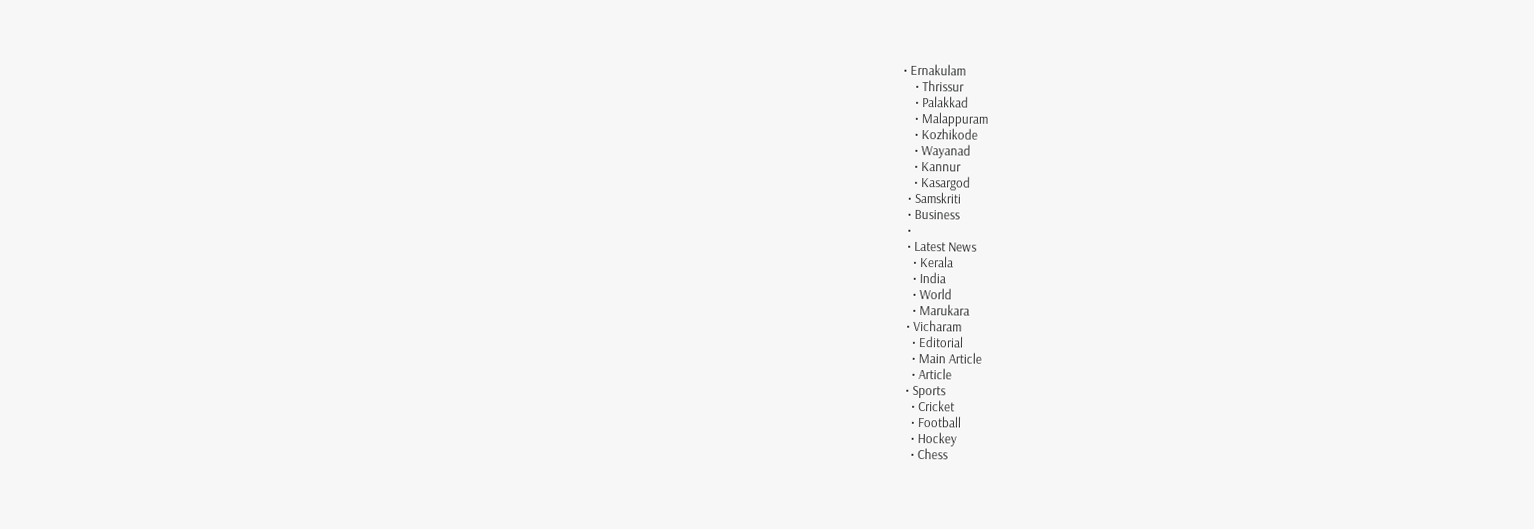• Ernakulam
    • Thrissur
    • Palakkad
    • Malappuram
    • Kozhikode
    • Wayanad
    • Kannur
    • Kasargod
  • Samskriti
  • Business
  •
  • Latest News
    • Kerala
    • India
    • World
    • Marukara
  • Vicharam
    • Editorial
    • Main Article
    • Article
  • Sports
    • Cricket
    • Football
    • Hockey
    • Chess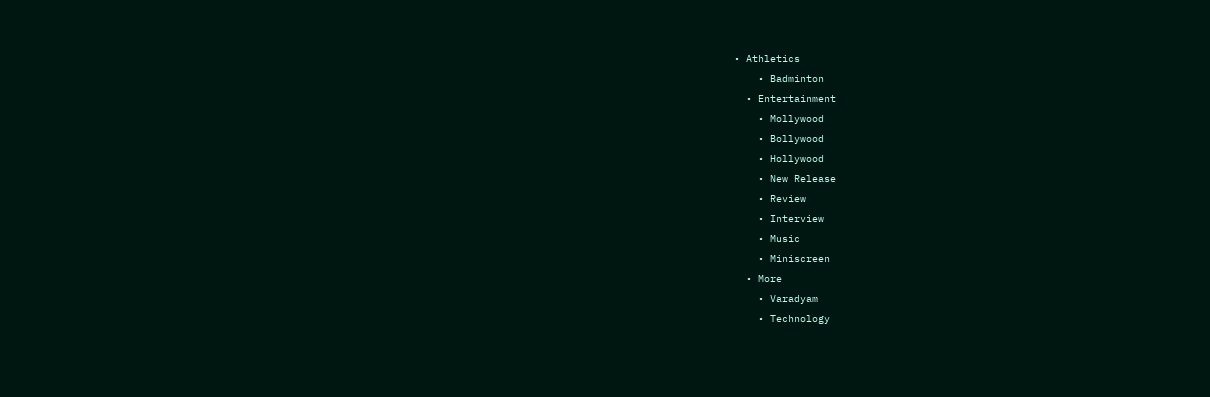• Athletics
    • Badminton
  • Entertainment
    • Mollywood
    • Bollywood
    • Hollywood
    • New Release
    • Review
    • Interview
    • Music
    • Miniscreen
  • More
    • Varadyam
    • Technology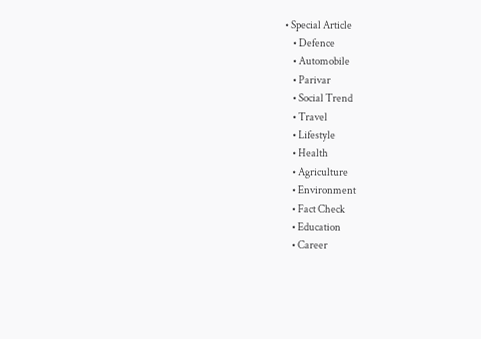• Special Article
    • Defence
    • Automobile
    • Parivar
    • Social Trend
    • Travel
    • Lifestyle
    • Health
    • Agriculture
    • Environment
    • Fact Check
    • Education
    • Career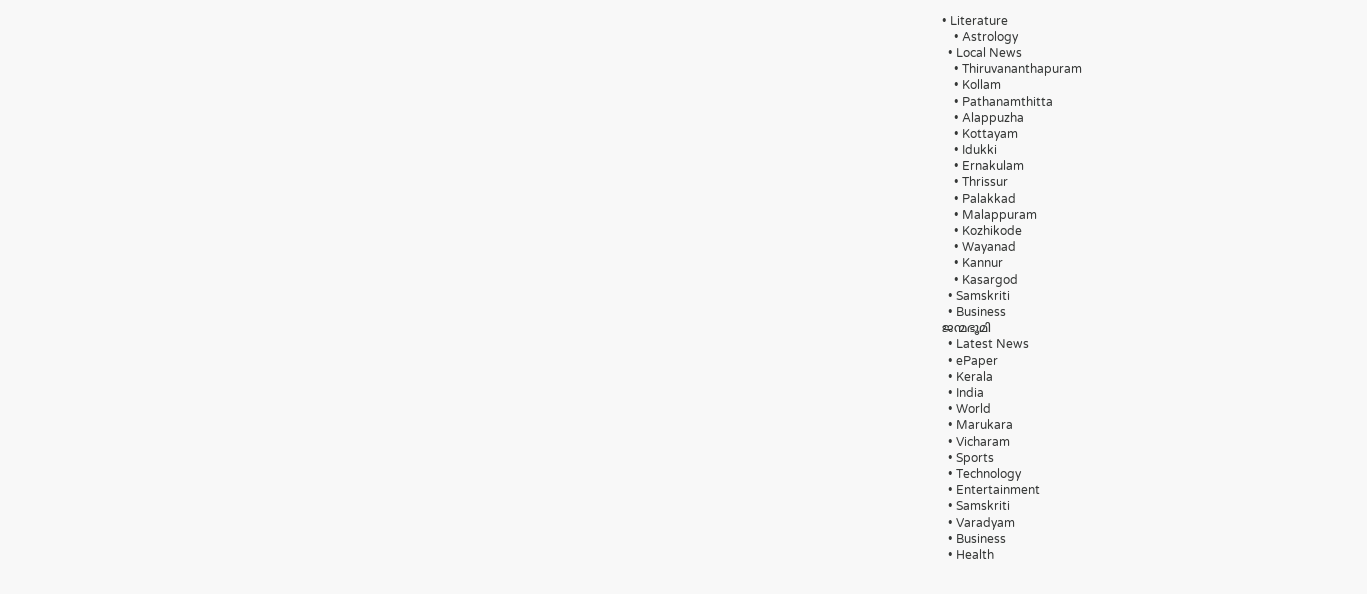• Literature
    • Astrology
  • Local News
    • Thiruvananthapuram
    • Kollam
    • Pathanamthitta
    • Alappuzha
    • Kottayam
    • Idukki
    • Ernakulam
    • Thrissur
    • Palakkad
    • Malappuram
    • Kozhikode
    • Wayanad
    • Kannur
    • Kasargod
  • Samskriti
  • Business
ജന്മഭൂമി
  • Latest News
  • ePaper
  • Kerala
  • India
  • World
  • Marukara
  • Vicharam
  • Sports
  • Technology
  • Entertainment
  • Samskriti
  • Varadyam
  • Business
  • Health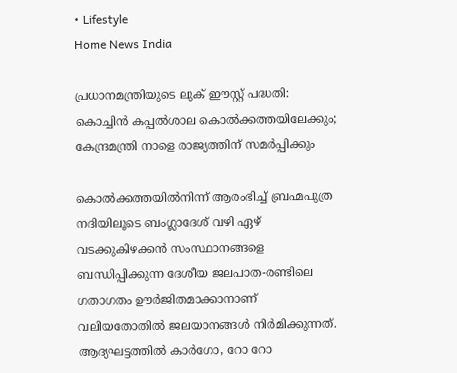• Lifestyle
Home News India

പ്രധാനമന്ത്രിയുടെ ലുക് ഈസ്റ്റ് പദ്ധതി: കൊച്ചിന്‍ കപ്പല്‍ശാല കൊല്‍ക്കത്തയിലേക്കും; കേന്ദ്രമന്ത്രി നാളെ രാജ്യത്തിന് സമര്‍പ്പിക്കും

കൊല്‍ക്കത്തയില്‍നിന്ന് ആരംഭിച്ച് ബ്രഹ്മപുത്ര നദിയിലൂടെ ബംഗ്ലാദേശ് വഴി ഏഴ് വടക്കുകിഴക്കന്‍ സംസ്ഥാനങ്ങളെ ബന്ധിപ്പിക്കുന്ന ദേശീയ ജലപാത-രണ്ടിലെ ഗതാഗതം ഊര്‍ജിതമാക്കാനാണ് വലിയതോതില്‍ ജലയാനങ്ങള്‍ നിര്‍മിക്കുന്നത്. ആദ്യഘട്ടത്തില്‍ കാര്‍ഗോ, റോ റോ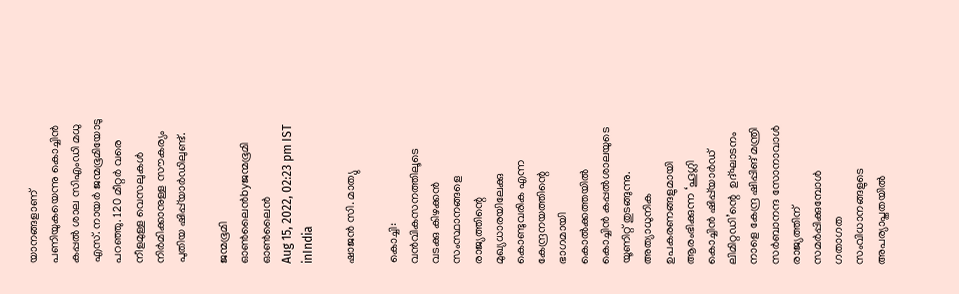യാനങ്ങളാണ് പണിയുകയെന്നു കൊച്ചിന്‍ കപ്പല്‍ ശാല സിഎംഡി മധു എസ്. നായര്‍ ജന്മഭൂമിയോടു പറഞ്ഞു. 120 മീറ്റര്‍ വരെ നീളമുള്ള വെസലുകള്‍ നിര്‍മിക്കാനുള്ള സൗകര്യം പുതിയ ഷിപ്പ്‌യാര്‍ഡിലുണ്ട്.

ജന്മഭൂമി ഓണ്‍ലൈന്‍byജന്മഭൂമി ഓണ്‍ലൈന്‍
Aug 15, 2022, 02:23 pm IST
inIndia

ഷാജന്‍ സി. മാത്യു

കൊച്ചി: വന്‍വികസനത്തിലൂടെ  വടക്കു കിഴക്കന്‍ സംസ്ഥാനങ്ങളെ രാജ്യത്തിന്റെ മുഖ്യധാരയിലേക്കു കൊണ്ടുവരിക എന്ന കേന്ദ്രനയത്തിന്റെ ഭാഗമായി കൊല്‍ക്കത്തയില്‍ കൊച്ചിന്‍ കപ്പല്‍ശാലയുടെ യൂണിറ്റ് തുടങ്ങുന്നു. അത്യാധുനിക ഉപകരണങ്ങളുമായി ആരംഭിക്കുന്ന ‘ഹൂഗ്ലി കൊച്ചിന്‍ ഷിപ്പ്‌യാര്‍ഡ്  ലിമിറ്റഡി’ന്റെ  ഉദ്ഘാടനം നാളെ കേന്ദ്ര ഷിപ്പിങ് മന്ത്രി സര്‍ബാനന്ദ സോനാവാള്‍ രാജ്യത്തിന് സമര്‍പ്പിക്കുമ്പോള്‍  ഗതാഗത സംവിധാനങ്ങളുടെ അപര്യാപ്തതയില്‍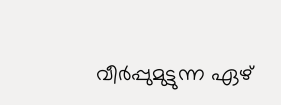വീര്‍പ്പുമുട്ടുന്ന ഏഴ്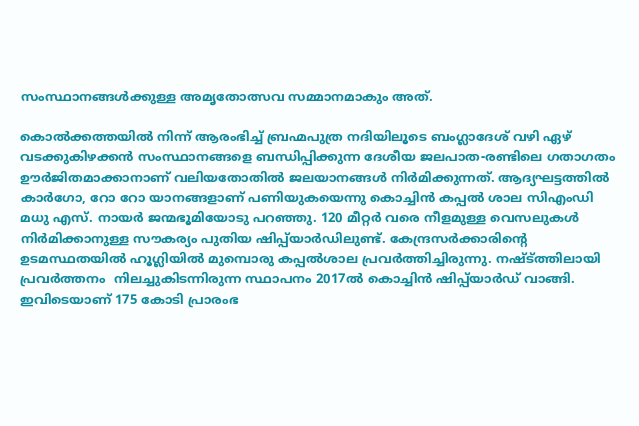സംസ്ഥാനങ്ങള്‍ക്കുള്ള അമൃതോത്സവ സമ്മാനമാകും അത്.

കൊല്‍ക്കത്തയില്‍ നിന്ന് ആരംഭിച്ച് ബ്രഹ്മപുത്ര നദിയിലൂടെ ബംഗ്ലാദേശ് വഴി ഏഴ് വടക്കുകിഴക്കന്‍ സംസ്ഥാനങ്ങളെ ബന്ധിപ്പിക്കുന്ന ദേശീയ ജലപാത-രണ്ടിലെ ഗതാഗതം ഊര്‍ജിതമാക്കാനാണ് വലിയതോതില്‍ ജലയാനങ്ങള്‍ നിര്‍മിക്കുന്നത്. ആദ്യഘട്ടത്തില്‍ കാര്‍ഗോ, റോ റോ യാനങ്ങളാണ് പണിയുകയെന്നു കൊച്ചിന്‍ കപ്പല്‍ ശാല സിഎംഡി മധു എസ്. നായര്‍ ജന്മഭൂമിയോടു പറഞ്ഞു. 120 മീറ്റര്‍ വരെ നീളമുള്ള വെസലുകള്‍ നിര്‍മിക്കാനുള്ള സൗകര്യം പുതിയ ഷിപ്പ്‌യാര്‍ഡിലുണ്ട്. കേന്ദ്രസര്‍ക്കാരിന്റെ ഉടമസ്ഥതയില്‍ ഹൂഗ്ലിയില്‍ മുമ്പൊരു കപ്പല്‍ശാല പ്രവര്‍ത്തിച്ചിരുന്നു. നഷ്ട്‌ത്തിലായി പ്രവര്‍ത്തനം  നിലച്ചുകിടന്നിരുന്ന സ്ഥാപനം 2017ല്‍ കൊച്ചിന്‍ ഷിപ്പ്‌യാര്‍ഡ് വാങ്ങി. ഇവിടെയാണ് 175 കോടി പ്രാരംഭ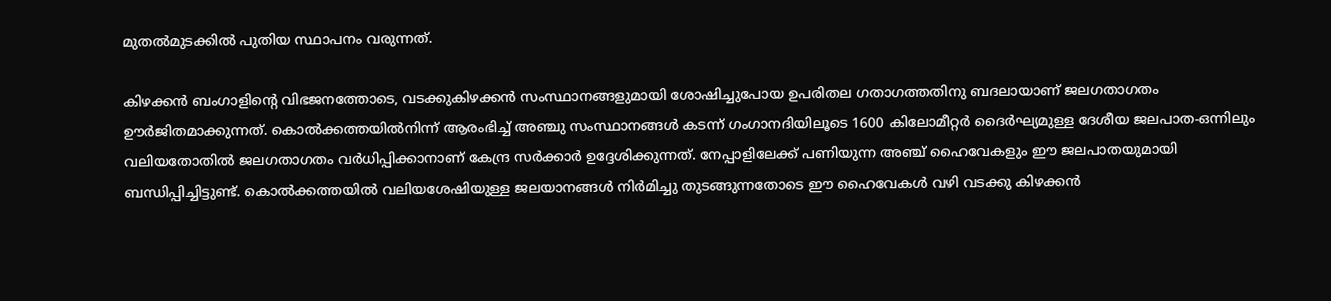മുതല്‍മുടക്കില്‍ പുതിയ സ്ഥാപനം വരുന്നത്.

കിഴക്കന്‍ ബംഗാളിന്റെ വിഭജനത്തോടെ, വടക്കുകിഴക്കന്‍ സംസ്ഥാനങ്ങളുമായി ശോഷിച്ചുപോയ ഉപരിതല ഗതാഗത്തതിനു ബദലായാണ് ജലഗതാഗതം ഊര്‍ജിതമാക്കുന്നത്. കൊല്‍ക്കത്തയില്‍നിന്ന് ആരംഭിച്ച് അഞ്ചു സംസ്ഥാനങ്ങള്‍ കടന്ന് ഗംഗാനദിയിലൂടെ 1600 കിലോമീറ്റര്‍ ദൈര്‍ഘ്യമുള്ള ദേശീയ ജലപാത-ഒന്നിലും വലിയതോതില്‍ ജലഗതാഗതം വര്‍ധിപ്പിക്കാനാണ് കേന്ദ്ര സര്‍ക്കാര്‍ ഉദ്ദേശിക്കുന്നത്. നേപ്പാളിലേക്ക് പണിയുന്ന അഞ്ച് ഹൈവേകളും ഈ ജലപാതയുമായി ബന്ധിപ്പിച്ചിട്ടുണ്ട്. കൊല്‍ക്കത്തയില്‍ വലിയശേഷിയുള്ള ജലയാനങ്ങള്‍ നിര്‍മിച്ചു തുടങ്ങുന്നതോടെ ഈ ഹൈവേകള്‍ വഴി വടക്കു കിഴക്കന്‍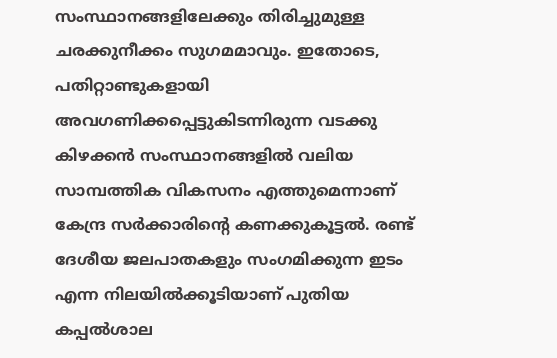സംസ്ഥാനങ്ങളിലേക്കും തിരിച്ചുമുള്ള ചരക്കുനീക്കം സുഗമമാവും. ഇതോടെ, പതിറ്റാണ്ടുകളായി അവഗണിക്കപ്പെട്ടുകിടന്നിരുന്ന വടക്കു കിഴക്കന്‍ സംസ്ഥാനങ്ങളില്‍ വലിയ സാമ്പത്തിക വികസനം എത്തുമെന്നാണ് കേന്ദ്ര സര്‍ക്കാരിന്റെ കണക്കുകൂട്ടല്‍. രണ്ട് ദേശീയ ജലപാതകളും സംഗമിക്കുന്ന ഇടം എന്ന നിലയില്‍ക്കൂടിയാണ് പുതിയ കപ്പല്‍ശാല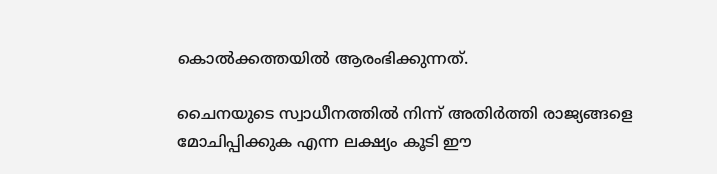കൊല്‍ക്കത്തയില്‍ ആരംഭിക്കുന്നത്.

ചൈനയുടെ സ്വാധീനത്തില്‍ നിന്ന് അതിര്‍ത്തി രാജ്യങ്ങളെ മോചിപ്പിക്കുക എന്ന ലക്ഷ്യം കൂടി ഈ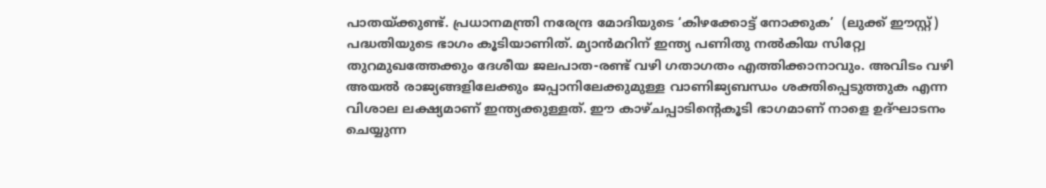പാതയ്‌ക്കുണ്ട്. പ്രധാനമന്ത്രി നരേന്ദ്ര മോദിയുടെ ‘കിഴക്കോട്ട് നോക്കുക’  (ലുക്ക് ഈസ്റ്റ്)  പദ്ധതിയുടെ ഭാഗം കൂടിയാണിത്. മ്യാന്‍മറിന് ഇന്ത്യ പണിതു നല്‍കിയ സിറ്റ്വേ തുറമുഖത്തേക്കും ദേശീയ ജലപാത-രണ്ട് വഴി ഗതാഗതം എത്തിക്കാനാവും. അവിടം വഴി അയല്‍ രാജ്യങ്ങളിലേക്കും ജപ്പാനിലേക്കുമുള്ള വാണിജ്യബന്ധം ശക്തിപ്പെടുത്തുക എന്ന വിശാല ലക്ഷ്യമാണ് ഇന്ത്യക്കുള്ളത്. ഈ കാഴ്ചപ്പാടിന്റെകൂടി ഭാഗമാണ് നാളെ ഉദ്ഘാടനം ചെയ്യുന്ന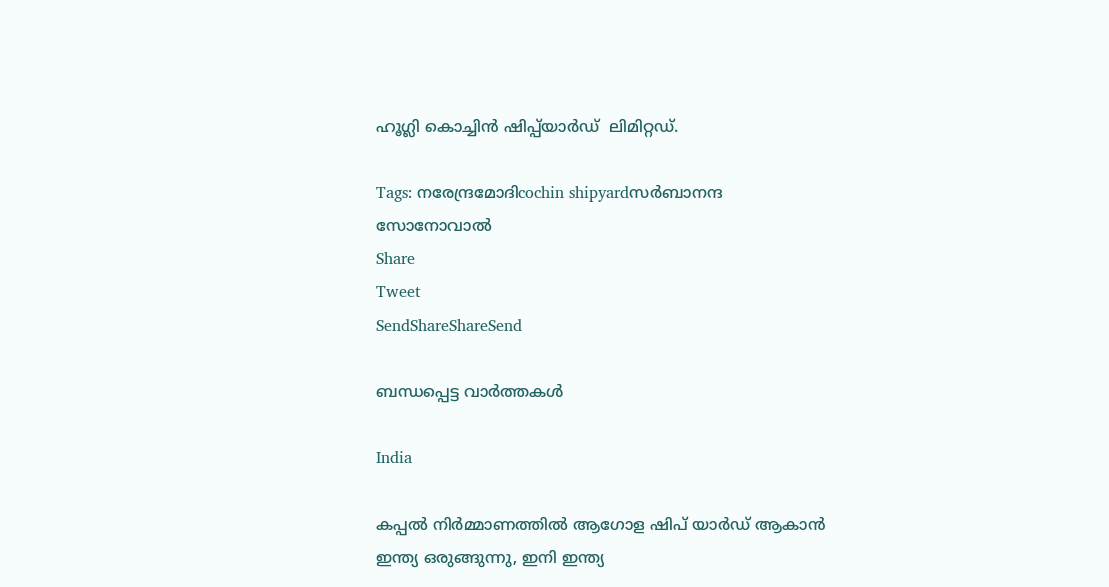ഹൂഗ്ലി കൊച്ചിന്‍ ഷിപ്പ്‌യാര്‍ഡ്  ലിമിറ്റഡ്.

Tags: നരേന്ദ്രമോദിcochin shipyardസര്‍ബാനന്ദ സോനോവാല്‍
Share
Tweet
SendShareShareSend

ബന്ധപ്പെട്ട വാര്‍ത്തകള്‍

India

കപ്പല്‍ നിര്‍മ്മാണത്തില്‍ ആഗോള ഷിപ് യാര്‍ഡ് ആകാന്‍ ഇന്ത്യ ഒരുങ്ങുന്നു, ഇനി ഇന്ത്യ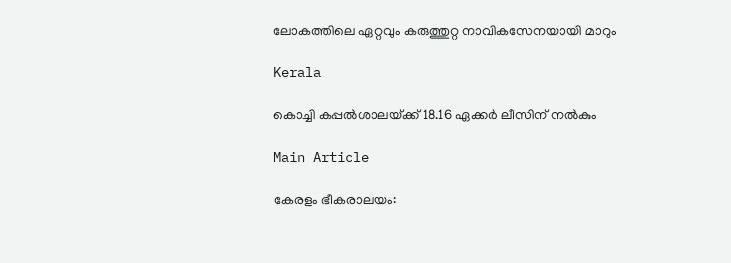ലോകത്തിലെ ഏറ്റവും കരുത്തുറ്റ നാവികസേനയായി മാറും

Kerala

കൊച്ചി കപ്പല്‍ശാലയ്‌ക്ക് 18.16 ഏക്കര്‍ ലീസിന് നല്‍കും

Main Article

കേരളം ഭീകരാലയം: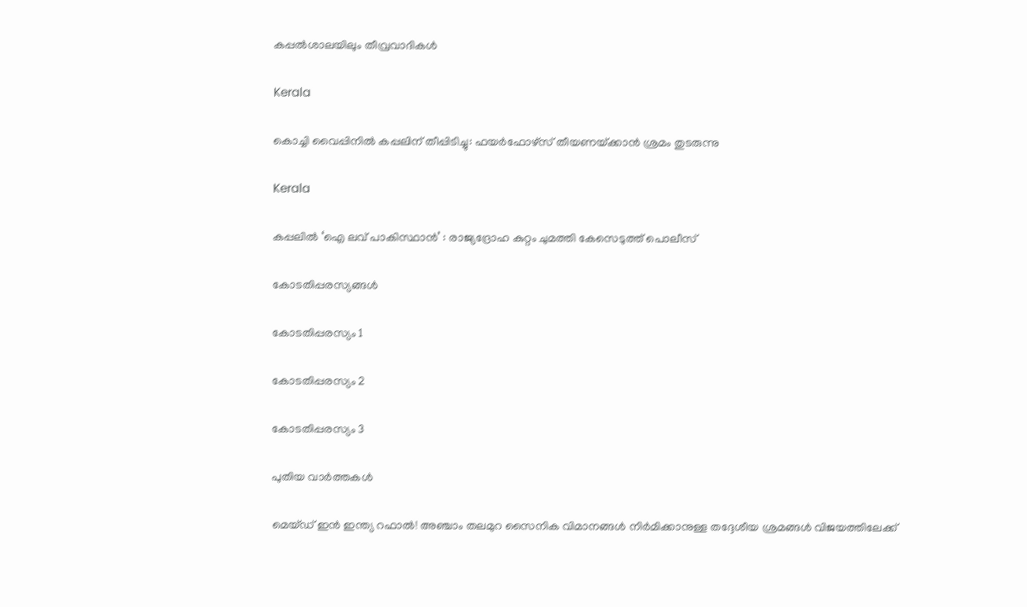കപ്പല്‍ശാലയിലും തീവ്രവാദികള്‍

Kerala

കൊച്ചി വൈപ്പിനിൽ കപ്പലിന് തീപ്പിടിച്ചു: ഫയർഫോഴ്‌സ് തീയണയ്‌ക്കാൻ ശ്രമം തുടരുന്നു

Kerala

കപ്പലില്‍ ‘ഐ ലവ് പാകിസ്ഥാന്‍’ : രാജ്യദ്രോഹ കുറ്റം ചുമത്തി കേസെടുത്ത് പൊലീസ്

കോടതിപ്പരസ്യങ്ങള്‍

കോടതിപ്പരസ്യം 1

കോടതിപ്പരസ്യം 2

കോടതിപ്പരസ്യം 3

പുതിയ വാര്‍ത്തകള്‍

മെയ്ഡ് ഇന്‍ ഇന്ത്യ റഫാല്‍! അഞ്ചാം തലമുറ സൈനിക വിമാനങ്ങള്‍ നിര്‍മിക്കാനുള്ള തദ്ദേശീയ ശ്രമങ്ങള്‍ വിജയത്തിലേക്ക്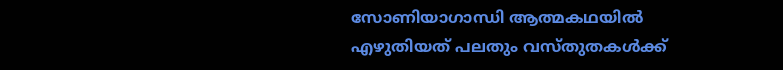സോണിയാഗാന്ധി ആത്മകഥയില്‍ എഴുതിയത് പലതും വസ്തുതകള്‍ക്ക്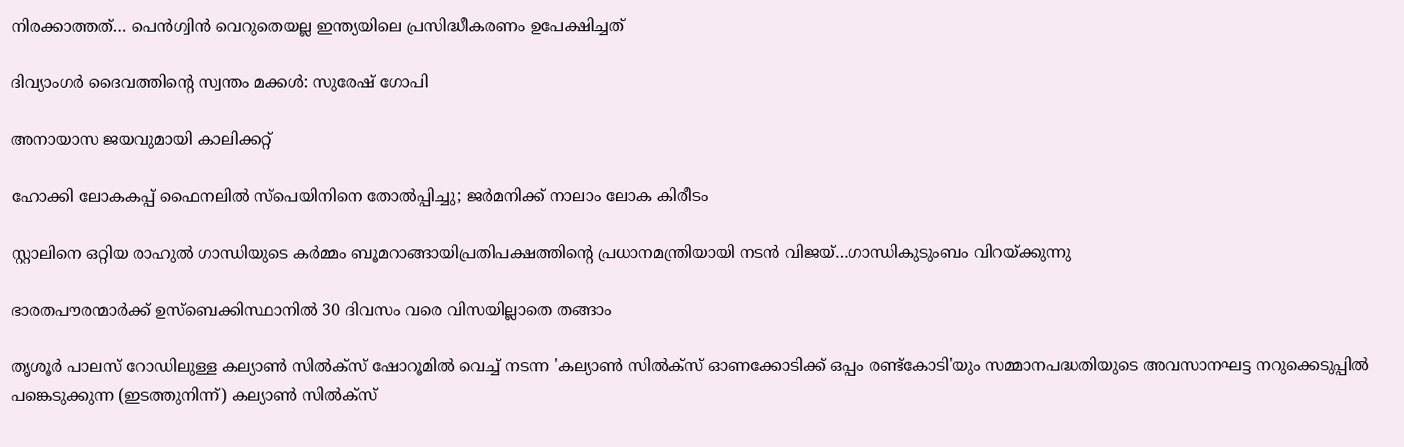നിരക്കാത്തത്… പെന്‍ഗ്വിന്‍ വെറുതെയല്ല ഇന്ത്യയിലെ പ്രസിദ്ധീകരണം ഉപേക്ഷിച്ചത്

ദിവ്യാംഗര്‍ ദൈവത്തിന്റെ സ്വന്തം മക്കള്‍: സുരേഷ് ഗോപി

അനായാസ ജയവുമായി കാലിക്കറ്റ്

ഹോക്കി ലോകകപ്പ് ഫൈനലില്‍ സ്‌പെയിനിനെ തോല്‍പ്പിച്ചു; ജര്‍മനിക്ക് നാലാം ലോക കിരീടം

സ്റ്റാലിനെ ഒറ്റിയ രാഹുല്‍ ഗാന്ധിയുടെ കര്‍മ്മം ബൂമറാങ്ങായിപ്രതിപക്ഷത്തിന്റെ പ്രധാനമന്ത്രിയായി നടന്‍ വിജയ്…ഗാന്ധികുടുംബം വിറയ്‌ക്കുന്നു

ഭാരതപൗരന്മാര്‍ക്ക് ഉസ്ബെക്കിസ്ഥാനില്‍ 30 ദിവസം വരെ വിസയില്ലാതെ തങ്ങാം

തൃശൂര്‍ പാലസ് റോഡിലുള്ള കല്യാണ്‍ സില്‍ക്‌സ് ഷോറൂമില്‍ വെച്ച് നടന്ന 'കല്യാണ്‍ സില്‍ക്‌സ് ഓണക്കോടിക്ക് ഒപ്പം രണ്ട്‌കോടി'യും സമ്മാനപദ്ധതിയുടെ അവസാനഘട്ട നറുക്കെടുപ്പില്‍ പങ്കെടുക്കുന്ന (ഇടത്തുനിന്ന്) കല്യാണ്‍ സില്‍ക്‌സ്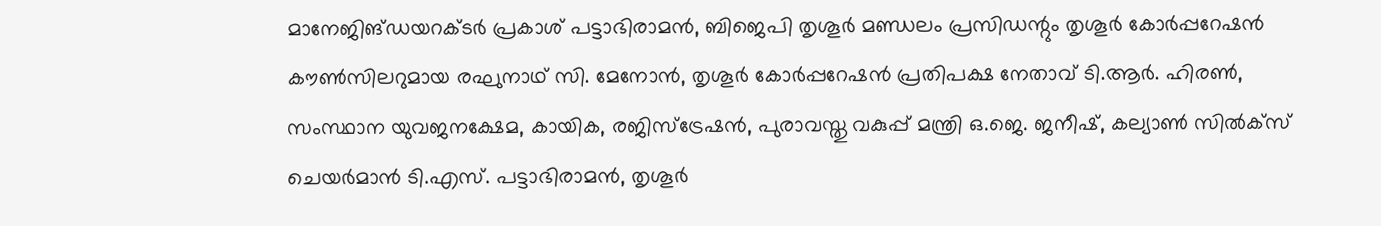മാനേജിങ്ഡയറക്ടര്‍ പ്രകാശ് പട്ടാഭിരാമന്‍, ബിജെപി തൃശൂര്‍ മണ്ഡലം പ്രസിഡന്റും തൃശൂര്‍ കോര്‍പ്പറേഷന്‍ കൗണ്‍സിലറുമായ രഘുനാഥ് സി. മേനോന്‍, തൃശൂര്‍ കോര്‍പ്പറേഷന്‍ പ്രതിപക്ഷ നേതാവ് ടി.ആര്‍. ഹിരണ്‍, സംസ്ഥാന യുവജനക്ഷേമ, കായിക, രജിസ്‌ട്രേഷന്‍, പുരാവസ്തു വകുപ്പ് മന്ത്രി ഒ.ജെ. ജനീഷ്, കല്യാണ്‍ സില്‍ക്‌സ് ചെയര്‍മാന്‍ ടി.എസ്. പട്ടാഭിരാമന്‍, തൃശൂര്‍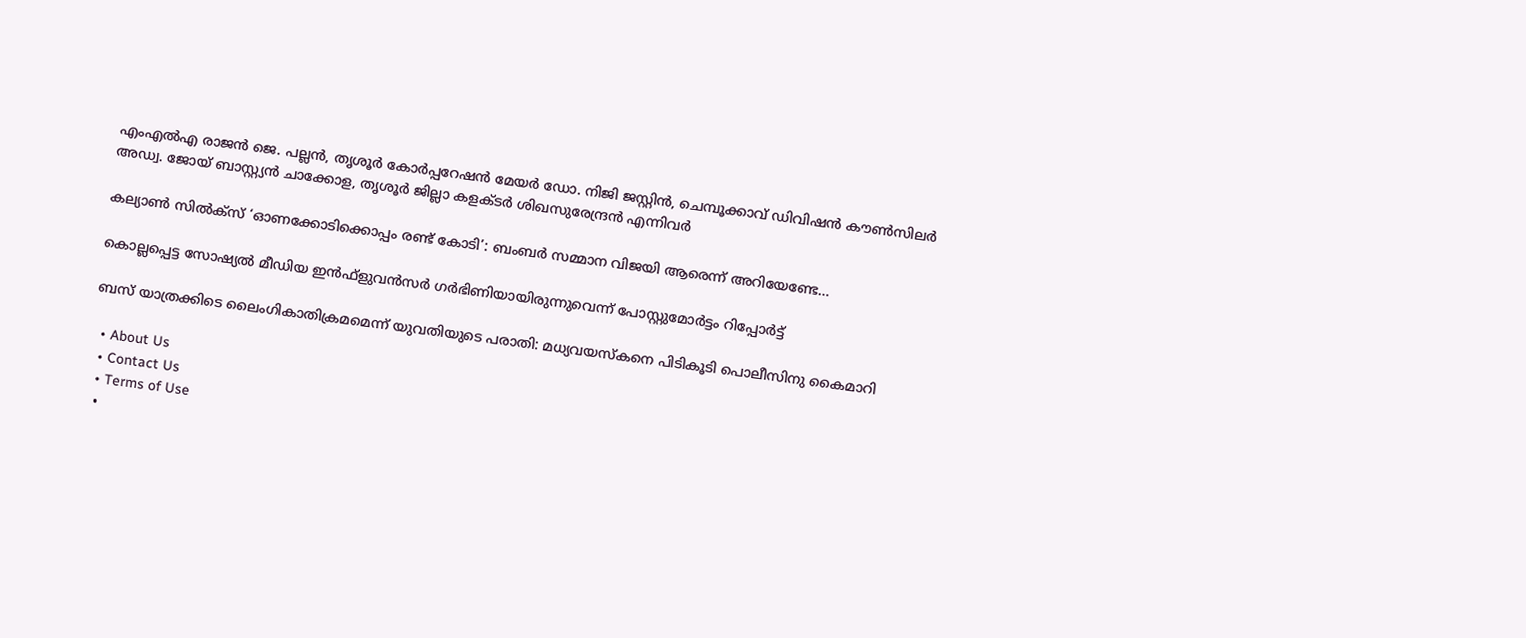എംഎല്‍എ രാജന്‍ ജെ. പല്ലന്‍, തൃശൂര്‍ കോര്‍പ്പറേഷന്‍ മേയര്‍ ഡോ. നിജി ജസ്റ്റിന്‍, ചെമ്പൂക്കാവ് ഡിവിഷന്‍ കൗണ്‍സിലര്‍ അഡ്വ. ജോയ് ബാസ്റ്റ്യന്‍ ചാക്കോള, തൃശൂര്‍ ജില്ലാ കളക്ടര്‍ ശിഖസുരേന്ദ്രന്‍ എന്നിവര്‍

കല്യാണ്‍ സില്‍ക്‌സ് ‘ഓണക്കോടിക്കൊപ്പം രണ്ട് കോടി’: ബംബര്‍ സമ്മാന വിജയി ആരെന്ന് അറിയേണ്ടേ…

കൊല്ലപ്പെട്ട സോഷ്യല്‍ മീഡിയ ഇന്‍ഫ്‌ളുവന്‍സര്‍ ഗര്‍ഭിണിയായിരുന്നുവെന്ന് പോസ്റ്റുമോര്‍ട്ടം റിപ്പോര്‍ട്ട്

ബസ് യാത്രക്കിടെ ലൈംഗികാതിക്രമമെന്ന് യുവതിയുടെ പരാതി: മധ്യവയസ്‌കനെ പിടികൂടി പൊലീസിനു കൈമാറി

  • About Us
  • Contact Us
  • Terms of Use
  •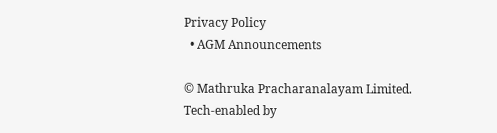Privacy Policy
  • AGM Announcements

© Mathruka Pracharanalayam Limited.
Tech-enabled by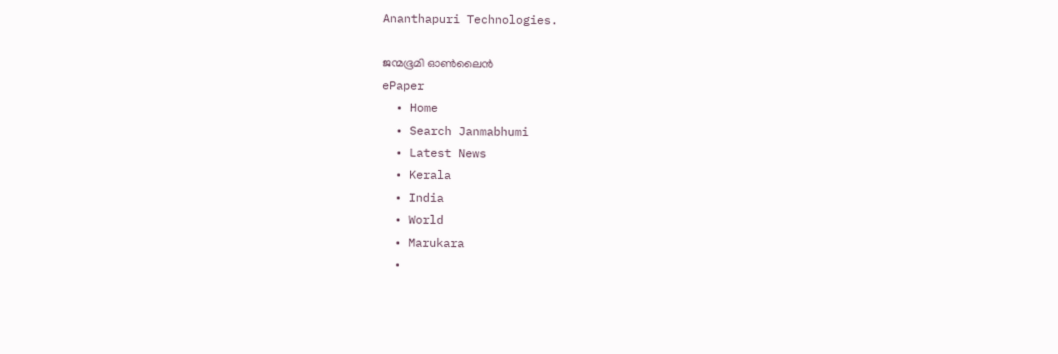Ananthapuri Technologies.

ജന്മഭൂമി ഓണ്‍ലൈന്‍
ePaper
  • Home
  • Search Janmabhumi
  • Latest News
  • Kerala
  • India
  • World
  • Marukara
  •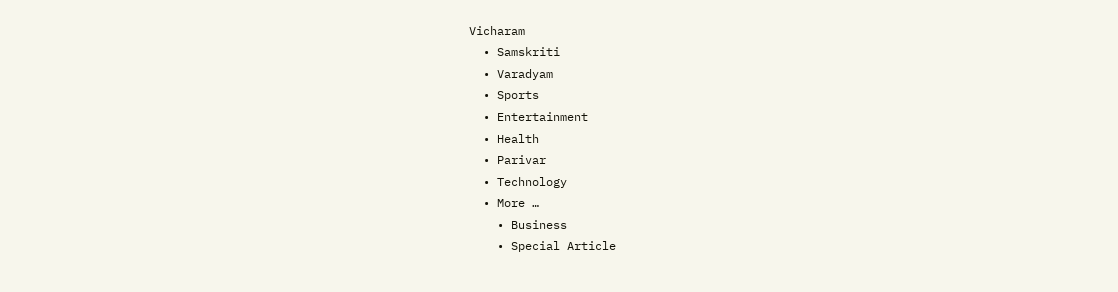Vicharam
  • Samskriti
  • Varadyam
  • Sports
  • Entertainment
  • Health
  • Parivar
  • Technology
  • More …
    • Business
    • Special Article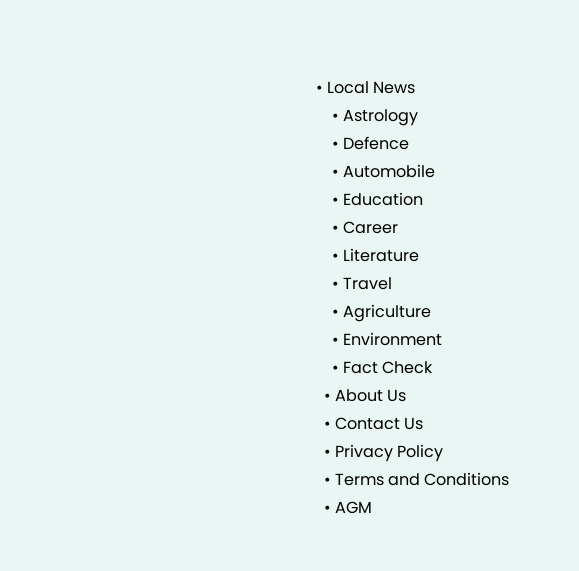• Local News
    • Astrology
    • Defence
    • Automobile
    • Education
    • Career
    • Literature
    • Travel
    • Agriculture
    • Environment
    • Fact Check
  • About Us
  • Contact Us
  • Privacy Policy
  • Terms and Conditions
  • AGM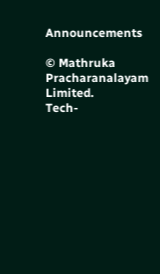Announcements

© Mathruka Pracharanalayam Limited.
Tech-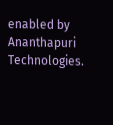enabled by Ananthapuri Technologies.